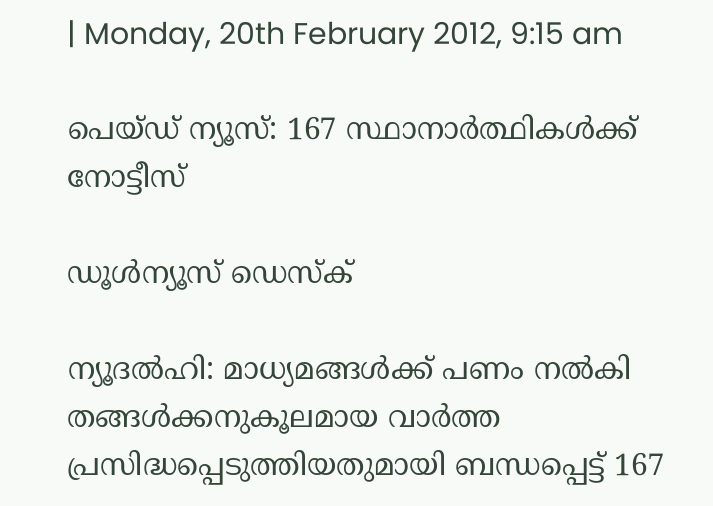| Monday, 20th February 2012, 9:15 am

പെയ്ഡ് ന്യൂസ്: 167 സ്ഥാനാര്‍ത്ഥികള്‍ക്ക് നോട്ടീസ്

ഡൂള്‍ന്യൂസ് ഡെസ്‌ക്

ന്യൂദല്‍ഹി: മാധ്യമങ്ങള്‍ക്ക് പണം നല്‍കി തങ്ങള്‍ക്കനുകൂലമായ വാര്‍ത്ത പ്രസിദ്ധപ്പെടുത്തിയതുമായി ബന്ധപ്പെട്ട് 167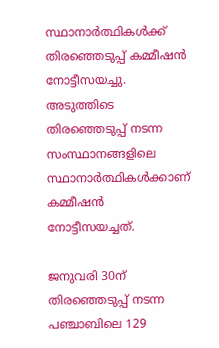സ്ഥാനാര്‍ത്ഥികള്‍ക്ക് തിരഞ്ഞെടുപ്പ് കമ്മീഷന്‍ നോട്ടീസയച്ചു. അടുത്തിടെ തിരഞ്ഞെടുപ്പ് നടന്ന സംസ്ഥാനങ്ങളിലെ സ്ഥാനാര്‍ത്ഥികള്‍ക്കാണ് കമ്മീഷന്‍ നോട്ടീസയച്ചത്.

ജനുവരി 30ന് തിരഞ്ഞെടുപ്പ് നടന്ന പഞ്ചാബിലെ 129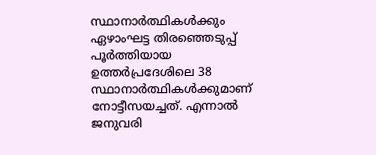സ്ഥാനാര്‍ത്ഥികള്‍ക്കും ഏഴാംഘട്ട തിരഞ്ഞെടുപ്പ് പൂര്‍ത്തിയായ ഉത്തര്‍പ്രദേശിലെ 38 സ്ഥാനാര്‍ത്ഥികള്‍ക്കുമാണ് നോട്ടീസയച്ചത്. എന്നാല്‍  ജനുവരി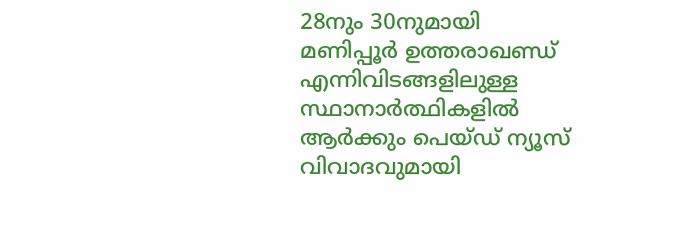28നും 30നുമായി മണിപ്പൂര്‍ ഉത്തരാഖണ്ഡ് എന്നിവിടങ്ങളിലുള്ള സ്ഥാനാര്‍ത്ഥികളില്‍ ആര്‍ക്കും പെയ്ഡ് ന്യൂസ് വിവാദവുമായി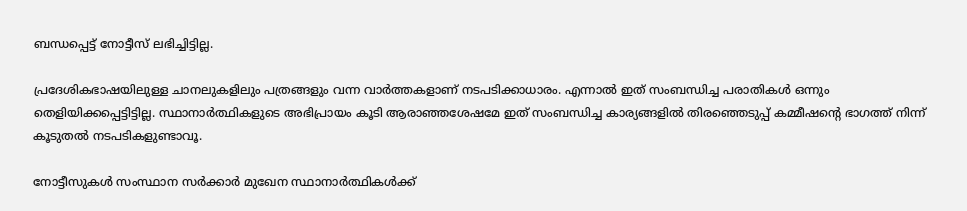ബന്ധപ്പെട്ട്‌ നോട്ടീസ് ലഭിച്ചിട്ടില്ല.

പ്രദേശികഭാഷയിലുള്ള ചാനലുകളിലും പത്രങ്ങളും വന്ന വാര്‍ത്തകളാണ് നടപടിക്കാധാരം. എന്നാല്‍ ഇത് സംബന്ധിച്ച പരാതികള്‍ ഒന്നും തെളിയിക്കപ്പെട്ടിട്ടില്ല. സ്ഥാനാര്‍ത്ഥികളുടെ അഭിപ്രായം കൂടി ആരാഞ്ഞശേഷമേ ഇത് സംബന്ധിച്ച കാര്യങ്ങളില്‍ തിരഞ്ഞെടുപ്പ് കമ്മീഷന്റെ ഭാഗത്ത് നിന്ന് കൂടുതല്‍ നടപടികളുണ്ടാവൂ.

നോട്ടീസുകള്‍ സംസ്ഥാന സര്‍ക്കാര്‍ മുഖേന സ്ഥാനാര്‍ത്ഥികള്‍ക്ക്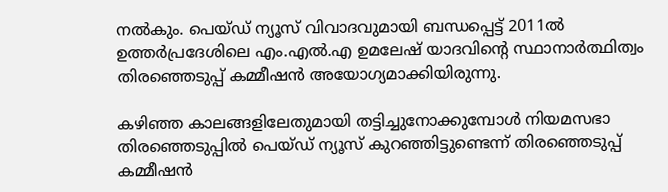നല്‍കും. പെയ്ഡ് ന്യൂസ് വിവാദവുമായി ബന്ധപ്പെട്ട് 2011ല്‍ ഉത്തര്‍പ്രദേശിലെ എം.എല്‍.എ ഉമലേഷ് യാദവിന്റെ സ്ഥാനാര്‍ത്ഥിത്വം തിരഞ്ഞെടുപ്പ് കമ്മീഷന്‍ അയോഗ്യമാക്കിയിരുന്നു.

കഴിഞ്ഞ കാലങ്ങളിലേതുമായി തട്ടിച്ചുനോക്കുമ്പോള്‍ നിയമസഭാ തിരഞ്ഞെടുപ്പില്‍ പെയ്ഡ് ന്യൂസ് കുറഞ്ഞിട്ടുണ്ടെന്ന് തിരഞ്ഞെടുപ്പ് കമ്മീഷന്‍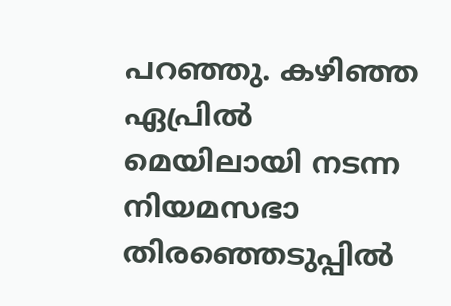പറഞ്ഞു. കഴിഞ്ഞ ഏപ്രില്‍ മെയിലായി നടന്ന നിയമസഭാ തിരഞ്ഞെടുപ്പില്‍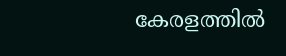കേരളത്തില്‍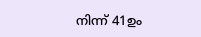നിന്ന് 41ഉം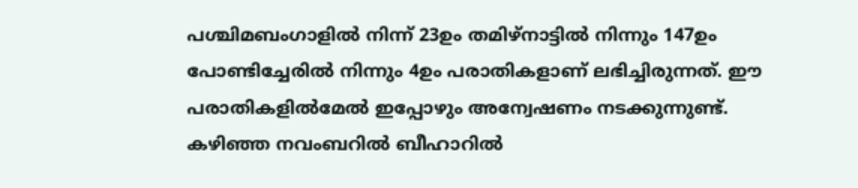പശ്ചിമബംഗാളില്‍ നിന്ന് 23ഉം തമിഴ്‌നാട്ടില്‍ നിന്നും 147ഉം പോണ്ടിച്ചേരില്‍ നിന്നും 4ഉം പരാതികളാണ് ലഭിച്ചിരുന്നത്. ഈ പരാതികളില്‍മേല്‍ ഇപ്പോഴും അന്വേഷണം നടക്കുന്നുണ്ട്. കഴിഞ്ഞ നവംബറില്‍ ബീഹാറില്‍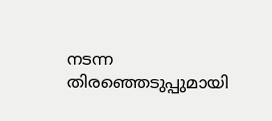നടന്ന തിരഞ്ഞെടുപ്പുമായി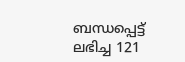ബന്ധപ്പെട്ട് ലഭിച്ച 121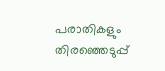പരാതികളും തിരഞ്ഞെടുപ്പ്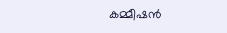കമ്മീഷന്‍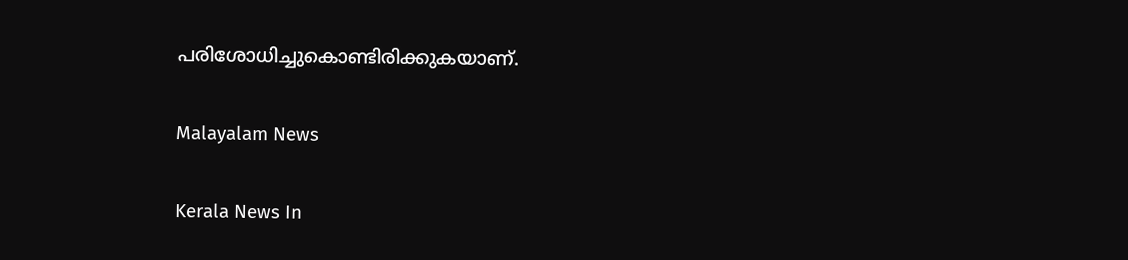പരിശോധിച്ചുകൊണ്ടിരിക്കുകയാണ്.

Malayalam News

Kerala News In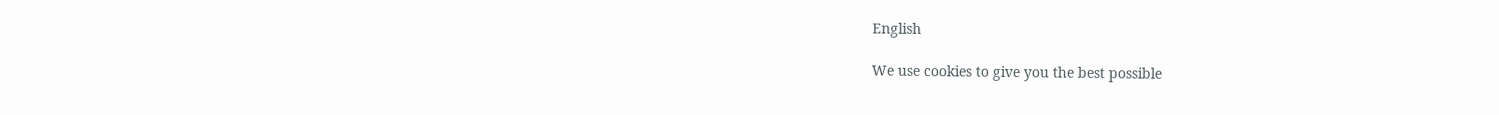English

We use cookies to give you the best possible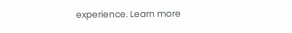experience. Learn more